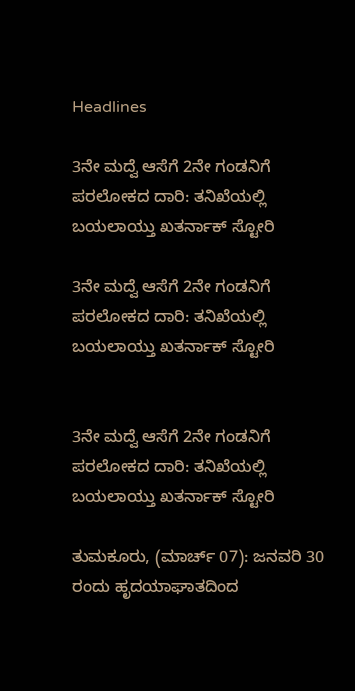Headlines

3ನೇ ಮದ್ವೆ ಆಸೆಗೆ 2ನೇ ಗಂಡನಿಗೆ ಪರಲೋಕದ ದಾರಿ: ತನಿಖೆಯಲ್ಲಿ ಬಯಲಾಯ್ತು ಖತರ್ನಾಕ್ ಸ್ಟೋರಿ

3ನೇ ಮದ್ವೆ ಆಸೆಗೆ 2ನೇ ಗಂಡನಿಗೆ ಪರಲೋಕದ ದಾರಿ: ತನಿಖೆಯಲ್ಲಿ ಬಯಲಾಯ್ತು ಖತರ್ನಾಕ್ ಸ್ಟೋರಿ


3ನೇ ಮದ್ವೆ ಆಸೆಗೆ 2ನೇ ಗಂಡನಿಗೆ ಪರಲೋಕದ ದಾರಿ: ತನಿಖೆಯಲ್ಲಿ ಬಯಲಾಯ್ತು ಖತರ್ನಾಕ್ ಸ್ಟೋರಿ

ತುಮಕೂರು, (ಮಾರ್ಚ್ 07): ಜನವರಿ 30 ರಂದು ಹೃದಯಾಘಾತದಿಂದ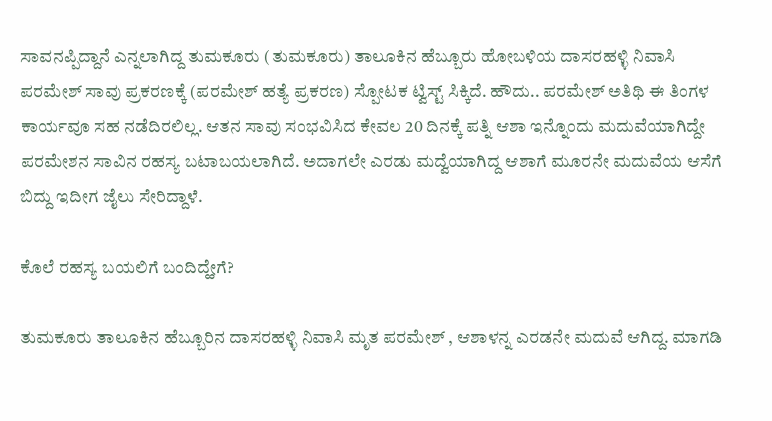ಸಾವನಪ್ಪಿದ್ದಾನೆ ಎನ್ನಲಾಗಿದ್ದ ತುಮಕೂರು (ತುಮಕೂರು) ತಾಲೂಕಿನ ಹೆಬ್ಬೂರು ಹೋಬಳಿಯ ದಾಸರಹಳ್ಳಿ ನಿವಾಸಿ ಪರಮೇಶ್ ಸಾವು ಪ್ರಕರಣಕ್ಕೆ (ಪರಮೇಶ್ ಹತ್ಯೆ ಪ್ರಕರಣ) ಸ್ಪೋಟಕ ಟ್ವಿಸ್ಟ್ ಸಿಕ್ಕಿದೆ. ಹೌದು.. ಪರಮೇಶ್ ಅತಿಥಿ ಈ ತಿಂಗಳ ಕಾರ್ಯವೂ ಸಹ ನಡೆದಿರಲಿಲ್ಲ. ಆತನ ಸಾವು ಸಂಭವಿಸಿದ ಕೇವಲ 20 ದಿನಕ್ಕೆ ಪತ್ನಿ ಆಶಾ ಇನ್ನೊಂದು ಮದುವೆಯಾಗಿದ್ದೇ ಪರಮೇಶನ ಸಾವಿನ ರಹಸ್ಯ ಬಟಾಬಯಲಾಗಿದೆ. ಅದಾಗಲೇ ಎರಡು ಮದ್ವೆಯಾಗಿದ್ದ ಆಶಾಗೆ ಮೂರನೇ ಮದುವೆಯ ಆಸೆಗೆ ಬಿದ್ದು ಇದೀಗ ಜೈಲು ಸೇರಿದ್ದಾಳೆ.

ಕೊಲೆ ರಹಸ್ಯ ಬಯಲಿಗೆ ಬಂದಿದ್ಹೇಗೆ?

ತುಮಕೂರು ತಾಲೂಕಿನ ಹೆಬ್ಬೂರಿನ ದಾಸರಹಳ್ಳಿ ನಿವಾಸಿ ಮೃತ ಪರಮೇಶ್ , ಆಶಾಳನ್ನ ಎರಡನೇ ಮದುವೆ ಆಗಿದ್ದ. ಮಾಗಡಿ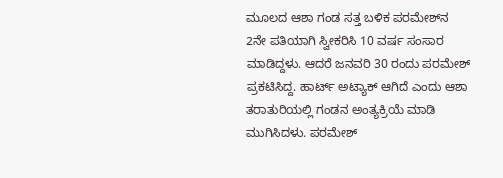ಮೂಲದ ಆಶಾ ಗಂಡ ಸತ್ತ ಬಳಿಕ ಪರಮೇಶ್‌ನ 2ನೇ ಪತಿಯಾಗಿ ಸ್ವೀಕರಿಸಿ 10 ವರ್ಷ ಸಂಸಾರ ಮಾಡಿದ್ದಳು. ಆದರೆ ಜನವರಿ 30 ರಂದು ಪರಮೇಶ್ ಪ್ರಕಟಿಸಿದ್ದ. ಹಾರ್ಟ್ ಅಟ್ಯಾಕ್ ಆಗಿದೆ ಎಂದು ಆಶಾ ತರಾತುರಿಯಲ್ಲಿ ಗಂಡನ ಅಂತ್ಯಕ್ರಿಯೆ ಮಾಡಿ ಮುಗಿಸಿದಳು. ಪರಮೇಶ್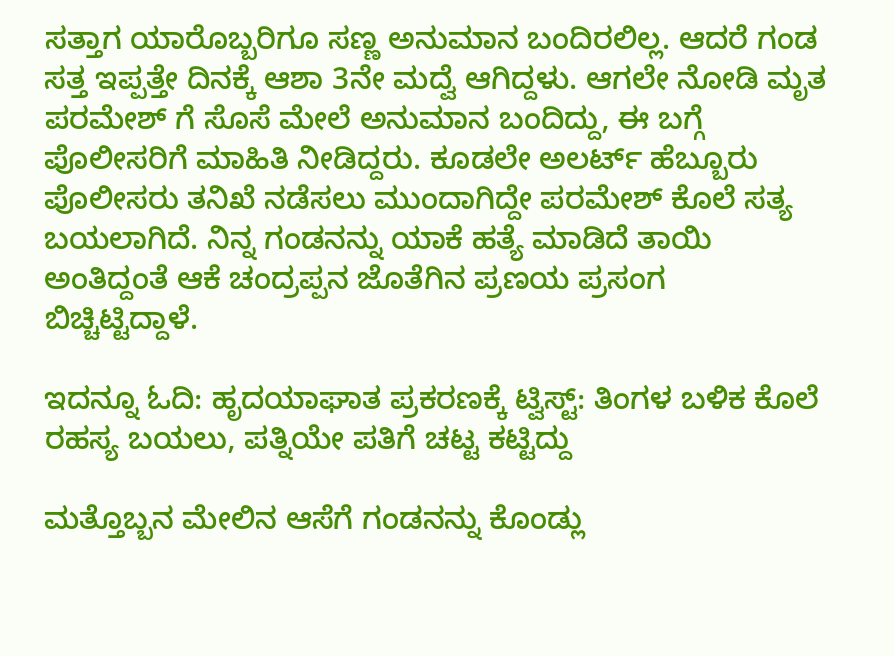ಸತ್ತಾಗ ಯಾರೊಬ್ಬರಿಗೂ ಸಣ್ಣ ಅನುಮಾನ ಬಂದಿರಲಿಲ್ಲ. ಆದರೆ ಗಂಡ ಸತ್ತ ಇಪ್ಪತ್ತೇ ದಿನಕ್ಕೆ ಆಶಾ 3ನೇ ಮದ್ವೆ ಆಗಿದ್ದಳು. ಆಗಲೇ ನೋಡಿ ಮೃತ ಪರಮೇಶ್ ಗೆ ಸೊಸೆ ಮೇಲೆ ಅನುಮಾನ ಬಂದಿದ್ದು, ಈ ಬಗ್ಗೆ ಪೊಲೀಸರಿಗೆ ಮಾಹಿತಿ ನೀಡಿದ್ದರು. ಕೂಡಲೇ ಅಲರ್ಟ್ ಹೆಬ್ಬೂರು ಪೊಲೀಸರು ತನಿಖೆ ನಡೆಸಲು ಮುಂದಾಗಿದ್ದೇ ಪರಮೇಶ್ ಕೊಲೆ ಸತ್ಯ ಬಯಲಾಗಿದೆ. ನಿನ್ನ ಗಂಡನನ್ನು ಯಾಕೆ ಹತ್ಯೆ ಮಾಡಿದೆ ತಾಯಿ ಅಂತಿದ್ದಂತೆ ಆಕೆ ಚಂದ್ರಪ್ಪನ ಜೊತೆಗಿನ ಪ್ರಣಯ ಪ್ರಸಂಗ ಬಿಚ್ಚಿಟ್ಟಿದ್ದಾಳೆ.

ಇದನ್ನೂ ಓದಿ: ಹೃದಯಾಘಾತ ಪ್ರಕರಣಕ್ಕೆ ಟ್ವಿಸ್ಟ್: ತಿಂಗಳ ಬಳಿಕ ಕೊಲೆ ರಹಸ್ಯ ಬಯಲು, ಪತ್ನಿಯೇ ಪತಿಗೆ ಚಟ್ಟ ಕಟ್ಟಿದ್ದು

ಮತ್ತೊಬ್ಬನ ಮೇಲಿನ ಆಸೆಗೆ ಗಂಡನನ್ನು ಕೊಂಡ್ಲು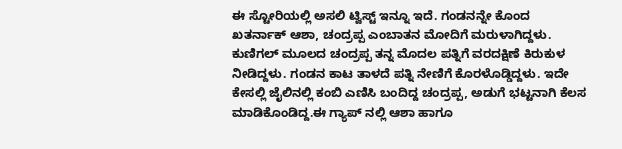ಈ ಸ್ಟೋರಿಯಲ್ಲಿ ಅಸಲಿ ಟ್ವಿಸ್ಟ್ ಇನ್ನೂ ಇದೆ. ಗಂಡನನ್ನೇ ಕೊಂದ ಖತರ್ನಾಕ್ ಆಶಾ, ಚಂದ್ರಪ್ಪ ಎಂಬಾತನ ಮೋದಿಗೆ ಮರುಳಾಗಿದ್ದಳು. ಕುಣಿಗಲ್ ಮೂಲದ ಚಂದ್ರಪ್ಪ ತನ್ನ ಮೊದಲ ಪತ್ನಿಗೆ ವರದಕ್ಷಿಣೆ ಕಿರುಕುಳ ನೀಡಿದ್ದಳು. ಗಂಡನ ಕಾಟ ತಾಳದೆ ಪತ್ನಿ ನೇಣಿಗೆ ಕೊರಳೊಡ್ಡಿದ್ದಳು. ಇದೇ ಕೇಸಲ್ಲಿ ಜೈಲಿನಲ್ಲಿ ಕಂಬಿ ಎಣಿಸಿ ಬಂದಿದ್ದ ಚಂದ್ರಪ್ಪ, ಅಡುಗೆ ಭಟ್ಟನಾಗಿ ಕೆಲಸ ಮಾಡಿಕೊಂಡಿದ್ದ.ಈ ಗ್ಯಾಪ್ ನಲ್ಲಿ ಆಶಾ ಹಾಗೂ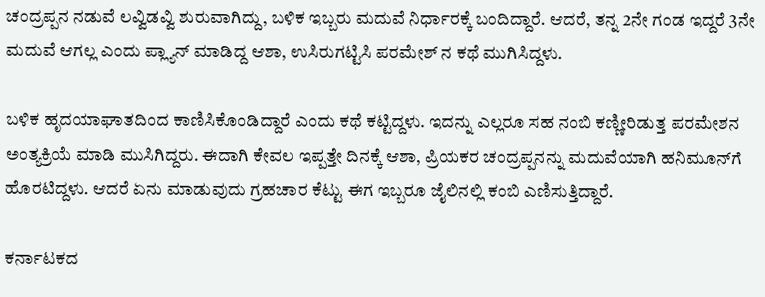ಚಂದ್ರಪ್ಪನ ನಡುವೆ ಲವ್ವಿಡವ್ವಿ ಶುರುವಾಗಿದ್ದು, ಬಳಿಕ ಇಬ್ಬರು ಮದುವೆ ನಿರ್ಧಾರಕ್ಕೆ ಬಂದಿದ್ದಾರೆ. ಆದರೆ, ತನ್ನ 2ನೇ ಗಂಡ ಇದ್ದರೆ 3ನೇ ಮದುವೆ ಆಗಲ್ಲ ಎಂದು ಪ್ಲ್ಯಾನ್ ಮಾಡಿದ್ದ ಆಶಾ, ಉಸಿರುಗಟ್ಟಿಸಿ ಪರಮೇಶ್ ನ ಕಥೆ ಮುಗಿಸಿದ್ದಳು.

ಬಳಿಕ ಹೃದಯಾಘಾತದಿಂದ ಕಾಣಿಸಿಕೊಂಡಿದ್ದಾರೆ ಎಂದು ಕಥೆ ಕಟ್ಟಿದ್ದಳು. ಇದನ್ನು ಎಲ್ಲರೂ ಸಹ ನಂಬಿ ಕಣ್ಣೀರಿಡುತ್ತ ಪರಮೇಶನ ಅಂತ್ಯಕ್ರಿಯೆ ಮಾಡಿ ಮುಸಿಗಿದ್ದರು. ಈದಾಗಿ ಕೇವಲ ಇಪ್ಪತ್ತೇ ದಿನಕ್ಕೆ ಆಶಾ, ಪ್ರಿಯಕರ ಚಂದ್ರಪ್ಪನನ್ನು ಮದುವೆಯಾಗಿ ಹನಿಮೂನ್‌ಗೆ ಹೊರಟಿದ್ದಳು. ಆದರೆ ಏನು ಮಾಡುವುದು ಗ್ರಹಚಾರ ಕೆಟ್ಟು ಈಗ ಇಬ್ಬರೂ ಜೈಲಿನಲ್ಲಿ ಕಂಬಿ ಎಣಿಸುತ್ತಿದ್ದಾರೆ.

ಕರ್ನಾಟಕದ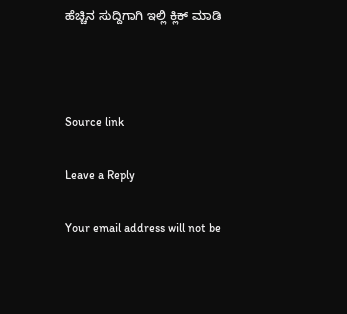ಹೆಚ್ಚಿನ ಸುದ್ದಿಗಾಗಿ ಇಲ್ಲಿ ಕ್ಲಿಕ್ ಮಾಡಿ



Source link

Leave a Reply

Your email address will not be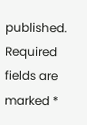published. Required fields are marked *